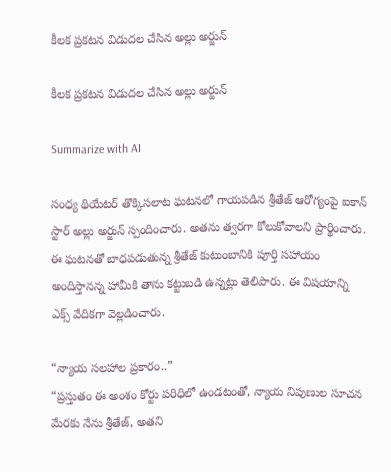కీల‌క ప్ర‌క‌ట‌న విడుద‌ల చేసిన అల్లు అర్జున్

కీల‌క ప్ర‌క‌ట‌న విడుద‌ల చేసిన అల్లు అర్జున్

Summarize with AI

సంధ్య థియేటర్ తొక్కిసలాట ఘటనలో గాయపడిన శ్రీతేజ్ ఆరోగ్యంపై ఐకాన్ స్టార్‌ అల్లు అర్జున్ స్పందించారు. అతను త్వరగా కోలుకోవాలని ప్రార్థించారు. ఈ ఘటనతో బాధపడుతున్న శ్రీతేజ్ కుటుంబానికి పూర్తి సహాయం అందిస్తాన‌న్న హామీకి తాను క‌ట్టుబ‌డి ఉన్న‌ట్లు తెలిపారు. ఈ విష‌యాన్ని ఎక్స్ వేదిక‌గా వెల్ల‌డించారు.

“న్యాయ సలహాల ప్రకారం..”
“ప్రస్తుతం ఈ అంశం కోర్టు పరిధిలో ఉండటంతో, న్యాయ నిపుణుల సూచన మేరకు నేను శ్రీతేజ్, అతని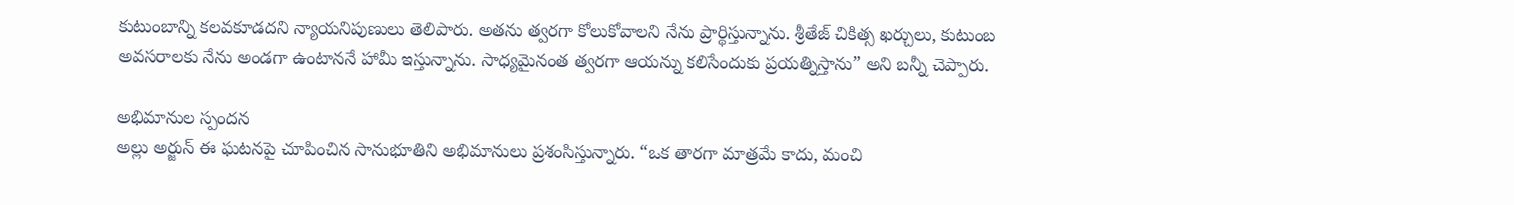కుటుంబాన్ని కలవకూడదని న్యాయ‌నిపుణులు తెలిపారు. అత‌ను త్వ‌ర‌గా కోలుకోవాల‌ని నేను ప్రార్థిస్తున్నాను. శ్రీతేజ్ చికిత్స ఖర్చులు, కుటుంబ అవసరాలకు నేను అండగా ఉంటాననే హామీ ఇస్తున్నాను. సాధ్యమైనంత త్వరగా ఆయన్ను కలిసేందుకు ప్రయత్నిస్తాను” అని బ‌న్నీ చెప్పారు.

అభిమానుల స్పందన
అల్లు అర్జున్ ఈ ఘటనపై చూపించిన సానుభూతిని అభిమానులు ప్రశంసిస్తున్నారు. “ఒక తారగా మాత్రమే కాదు, మంచి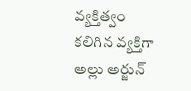వ్యక్తిత్వం కలిగిన వ్యక్తిగా అల్లు అర్జున్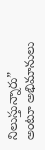నిలుస్తున్నారు” అంటూ అభిమానులు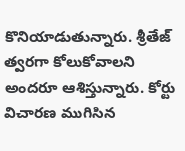కొనియాడుతున్నారు. శ్రీతేజ్ త్వరగా కోలుకోవాలని అందరూ ఆశిస్తున్నారు. కోర్టు విచారణ ముగిసిన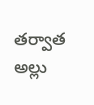తర్వాత అల్లు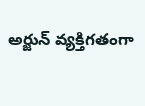అర్జున్ వ్యక్తిగతంగా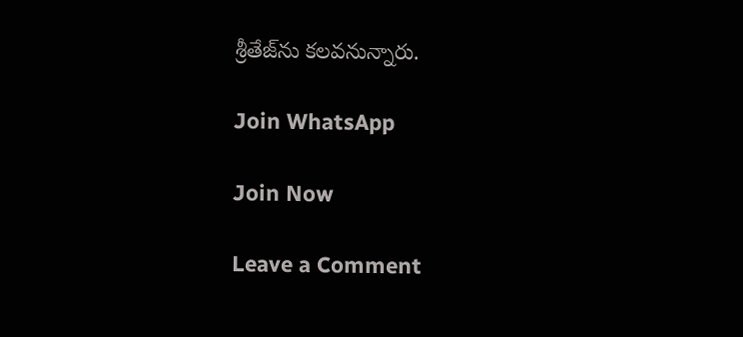శ్రీతేజ్‌ను కలవనున్నారు.

Join WhatsApp

Join Now

Leave a Comment